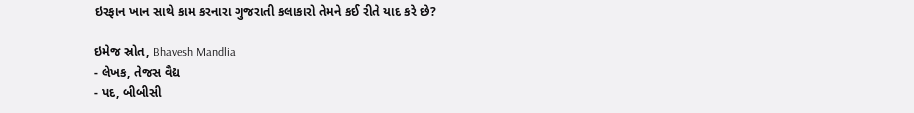ઇરફાન ખાન સાથે કામ કરનારા ગુજરાતી કલાકારો તેમને કઈ રીતે યાદ કરે છે?

ઇમેજ સ્રોત, Bhavesh Mandlia
- લેખક, તેજસ વૈદ્ય
- પદ, બીબીસી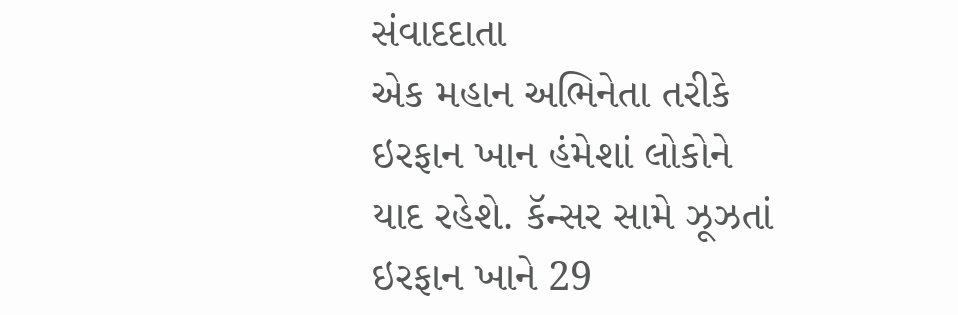સંવાદદાતા
એક મહાન અભિનેતા તરીકે ઇરફાન ખાન હંમેશાં લોકોને યાદ રહેશે. કૅન્સર સામે ઝૂઝતાં ઇરફાન ખાને 29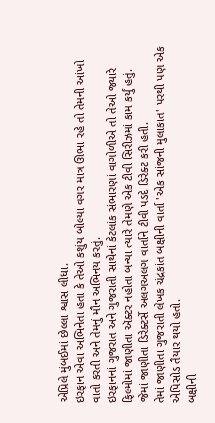એપ્રિલે મુંબઈમાં છેલ્લા શ્વાસ લીધા.
ઇરફાન એવા અભિનેતા હતા કે તેઓ કશુંય બોલ્યા વગર માત્ર ઊભા રહે તો તેમની આંખો વાતો કરતી અને તેમનું મૌન અભિનય કરતું.
ઇરફાનનાં ગુજરાત અને ગુજરાતી સાથેનાં કેટલાંક સંભારણાં વાગોળીએ તો તેઓ જ્યારે ફિલ્મોમાં જાણીતા ઍક્ટર નહોતા બન્યા ત્યારે તેમણે એક ટીવી સિરીઝમાં કામ કર્યું હતું.
જેમાં જાણીતા ડિરેક્ટર્સે અલગઅલગ વાર્તાને ટીવી પડદે ડિરેક્ટ કરી હતી.
તેમાં જાણીતા ગુજરાતી લેખક ચંદ્રકાંત બક્ષીની વાર્તા 'એક સાંજની મુલાકાત' પરથી પણ એક એપિસોડ તૈયાર થયો હતો.
બક્ષીની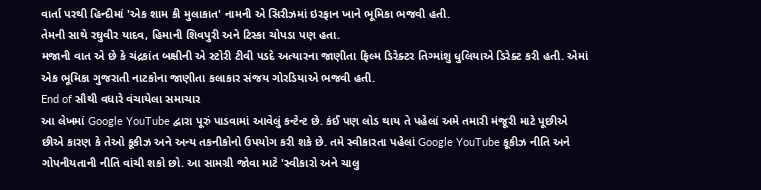વાર્તા પરથી હિન્દીમાં 'એક શામ કી મુલાકાત' નામની એ સિરીઝમાં ઇરફાન ખાને ભૂમિકા ભજવી હતી.
તેમની સાથે રઘુવીર યાદવ, હિમાની શિવપુરી અને ટિસ્કા ચોપડા પણ હતા.
મજાની વાત એ છે કે ચંદ્રકાંત બક્ષીની એ સ્ટોરી ટીવી પડદે અત્યારના જાણીતા ફિલ્મ ડિરેક્ટર તિગ્માંશુ ધુલિયાએ ડિરેક્ટ કરી હતી. એમાં એક ભૂમિકા ગુજરાતી નાટકોના જાણીતા કલાકાર સંજય ગોરડિયાએ ભજવી હતી.
End of સૌથી વધારે વંચાયેલા સમાચાર
આ લેખમાં Google YouTube દ્વારા પૂરું પાડવામાં આવેલું કન્ટેન્ટ છે. કંઈ પણ લોડ થાય તે પહેલાં અમે તમારી મંજૂરી માટે પૂછીએ છીએ કારણ કે તેઓ કૂકીઝ અને અન્ય તકનીકોનો ઉપયોગ કરી શકે છે. તમે સ્વીકારતા પહેલાં Google YouTube કૂકીઝ નીતિ અને ગોપનીયતાની નીતિ વાંચી શકો છો. આ સામગ્રી જોવા માટે 'સ્વીકારો અને ચાલુ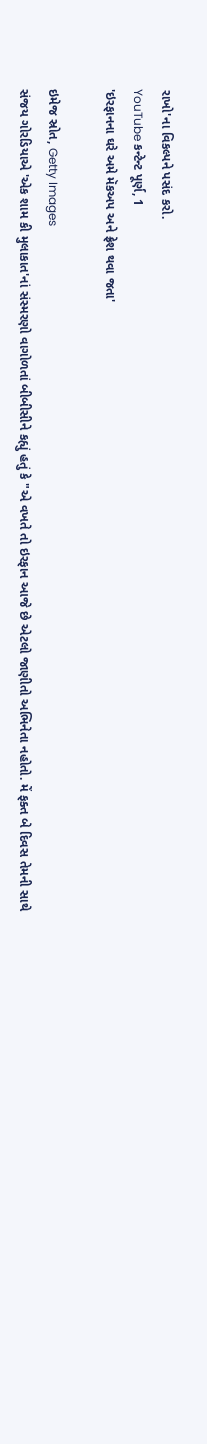રાખો'ના વિકલ્પને પસંદ કરો.
YouTube કન્ટેન્ટ પૂર્ણ, 1
'ઇરફાનના ઘરે અમે મૅકઅપ અને ફ્રેશ થવા જતા'

ઇમેજ સ્રોત, Getty Images
સંજય ગોરડિયાએ 'એક શામ કી મુલાકાત'નાં સંસ્મરણો વાગોળતાં બીબીસીને કહ્યું હતું કે "એ વખતે તો ઇરફાન આજે છે એટલો જાણીતો અભિનેતા નહોતો. મેં ફક્ત બે દિવસ તેમની સાથે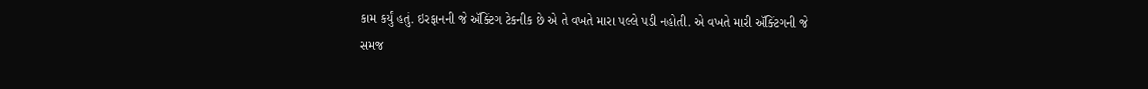કામ કર્યું હતું. ઇરફાનની જે ઍક્ટિંગ ટેકનીક છે એ તે વખતે મારા પલ્લે પડી નહોતી. એ વખતે મારી ઍક્ટિંગની જે સમજ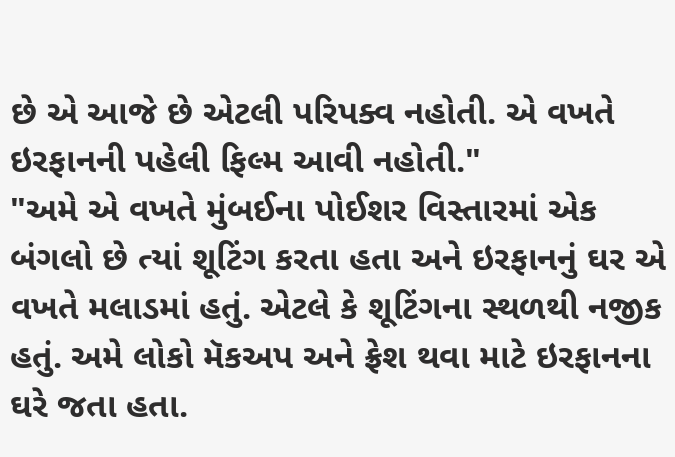છે એ આજે છે એટલી પરિપક્વ નહોતી. એ વખતે ઇરફાનની પહેલી ફિલ્મ આવી નહોતી."
"અમે એ વખતે મુંબઈના પોઈશર વિસ્તારમાં એક બંગલો છે ત્યાં શૂટિંગ કરતા હતા અને ઇરફાનનું ઘર એ વખતે મલાડમાં હતું. એટલે કે શૂટિંગના સ્થળથી નજીક હતું. અમે લોકો મૅકઅપ અને ફ્રેશ થવા માટે ઇરફાનના ઘરે જતા હતા.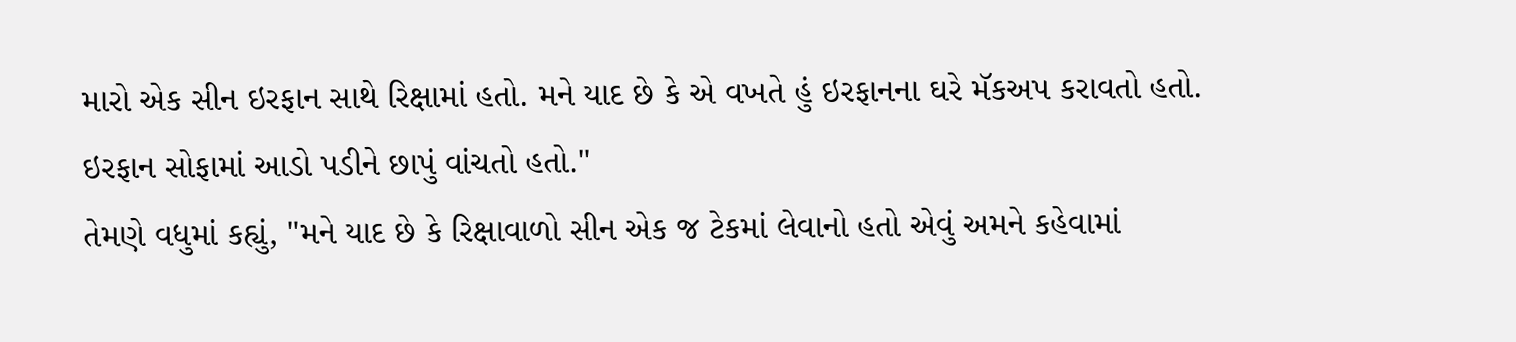મારો એક સીન ઇરફાન સાથે રિક્ષામાં હતો. મને યાદ છે કે એ વખતે હું ઇરફાનના ઘરે મૅકઅપ કરાવતો હતો. ઇરફાન સોફામાં આડો પડીને છાપું વાંચતો હતો."
તેમણે વધુમાં કહ્યું, "મને યાદ છે કે રિક્ષાવાળો સીન એક જ ટેકમાં લેવાનો હતો એવું અમને કહેવામાં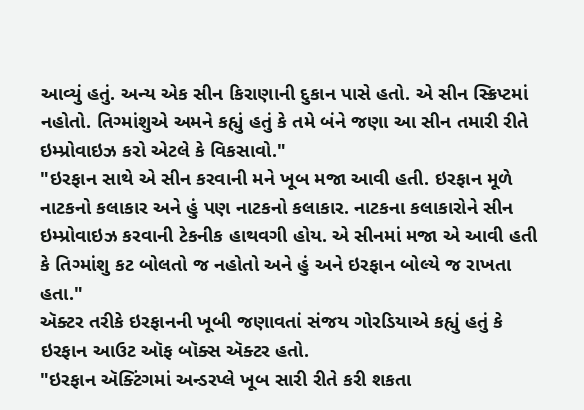આવ્યું હતું. અન્ય એક સીન કિરાણાની દુકાન પાસે હતો. એ સીન સ્ક્રિપ્ટમાં નહોતો. તિગ્માંશુએ અમને કહ્યું હતું કે તમે બંને જણા આ સીન તમારી રીતે ઇમ્પ્રોવાઇઝ કરો એટલે કે વિકસાવો."
"ઇરફાન સાથે એ સીન કરવાની મને ખૂબ મજા આવી હતી. ઇરફાન મૂળે નાટકનો કલાકાર અને હું પણ નાટકનો કલાકાર. નાટકના કલાકારોને સીન ઇમ્પ્રોવાઇઝ કરવાની ટેકનીક હાથવગી હોય. એ સીનમાં મજા એ આવી હતી કે તિગ્માંશુ કટ બોલતો જ નહોતો અને હું અને ઇરફાન બોલ્યે જ રાખતા હતા."
ઍક્ટર તરીકે ઇરફાનની ખૂબી જણાવતાં સંજય ગોરડિયાએ કહ્યું હતું કે ઇરફાન આઉટ ઑફ બૉક્સ ઍક્ટર હતો.
"ઇરફાન ઍક્ટિંગમાં અન્ડરપ્લે ખૂબ સારી રીતે કરી શકતા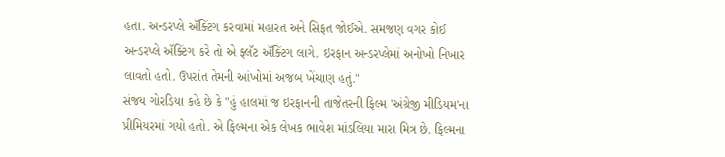હતા. અન્ડરપ્લે ઍક્ટિંગ કરવામાં મહારત અને સિફત જોઈએ. સમજણ વગર કોઈ અન્ડરપ્લે ઍક્ટિંગ કરે તો એ ફ્લૅટ ઍક્ટિંગ લાગે. ઇરફાન અન્ડરપ્લેમાં અનોખો નિખાર લાવતો હતો. ઉપરાંત તેમની આંખોમાં અજબ ખેંચાણ હતું."
સંજય ગોરડિયા કહે છે કે "હું હાલમાં જ ઇરફાનની તાજેતરની ફિલ્મ 'અંગ્રેજી મીડિયમ'ના પ્રીમિયરમાં ગયો હતો. એ ફિલ્મના એક લેખક ભાવેશ માંડલિયા મારા મિત્ર છે. ફિલ્મના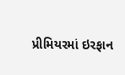પ્રીમિયરમાં ઇરફાન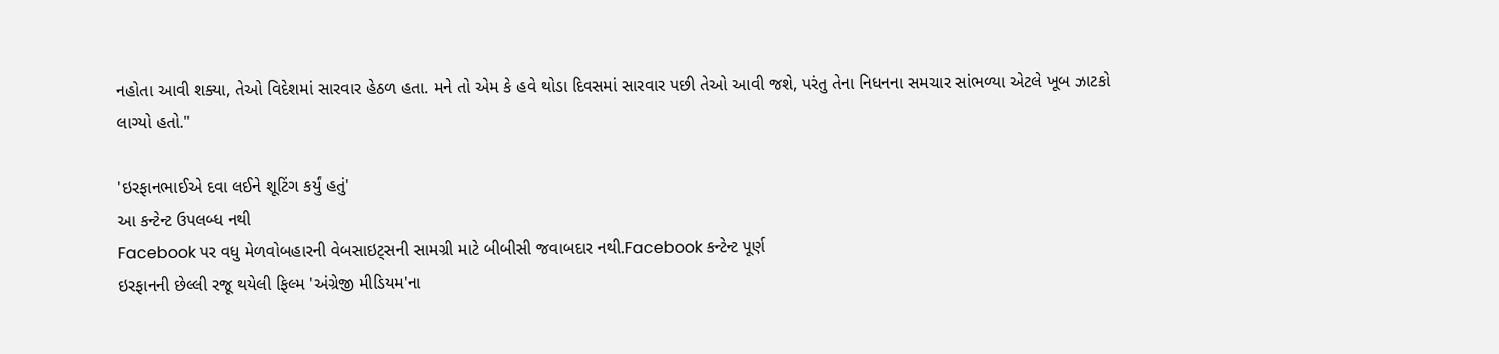નહોતા આવી શક્યા, તેઓ વિદેશમાં સારવાર હેઠળ હતા. મને તો એમ કે હવે થોડા દિવસમાં સારવાર પછી તેઓ આવી જશે, પરંતુ તેના નિધનના સમચાર સાંભળ્યા એટલે ખૂબ ઝાટકો લાગ્યો હતો."

'ઇરફાનભાઈએ દવા લઈને શૂટિંગ કર્યું હતું'
આ કન્ટેન્ટ ઉપલબ્ધ નથી
Facebook પર વધુ મેળવોબહારની વેબસાઇટ્સની સામગ્રી માટે બીબીસી જવાબદાર નથી.Facebook કન્ટેન્ટ પૂર્ણ
ઇરફાનની છેલ્લી રજૂ થયેલી ફિલ્મ 'અંગ્રેજી મીડિયમ'ના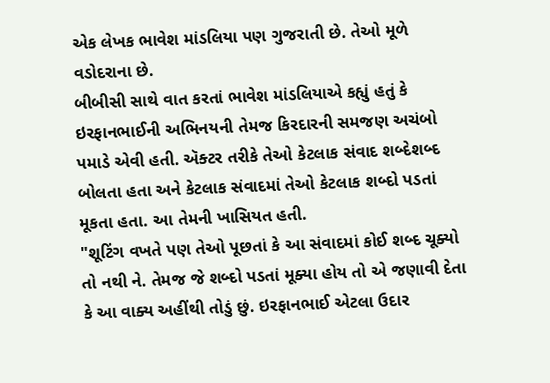એક લેખક ભાવેશ માંડલિયા પણ ગુજરાતી છે. તેઓ મૂળે વડોદરાના છે.
બીબીસી સાથે વાત કરતાં ભાવેશ માંડલિયાએ કહ્યું હતું કે ઇરફાનભાઈની અભિનયની તેમજ કિરદારની સમજણ અચંબો પમાડે એવી હતી. ઍક્ટર તરીકે તેઓ કેટલાક સંવાદ શબ્દેશબ્દ બોલતા હતા અને કેટલાક સંવાદમાં તેઓ કેટલાક શબ્દો પડતાં મૂકતા હતા. આ તેમની ખાસિયત હતી.
"શૂટિંગ વખતે પણ તેઓ પૂછતાં કે આ સંવાદમાં કોઈ શબ્દ ચૂક્યો તો નથી ને. તેમજ જે શબ્દો પડતાં મૂક્યા હોય તો એ જણાવી દેતા કે આ વાક્ય અહીંથી તોડું છું. ઇરફાનભાઈ એટલા ઉદાર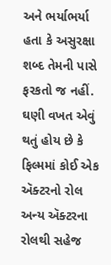અને ભર્યાભર્યા હતા કે અસુરક્ષા શબ્દ તેમની પાસે ફરકતો જ નહીં. ઘણી વખત એવું થતું હોય છે કે ફિલ્મમાં કોઈ એક ઍક્ટરનો રોલ અન્ય ઍક્ટરના રોલથી સહેજ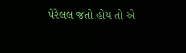પેરેલલ જતો હોય તો એ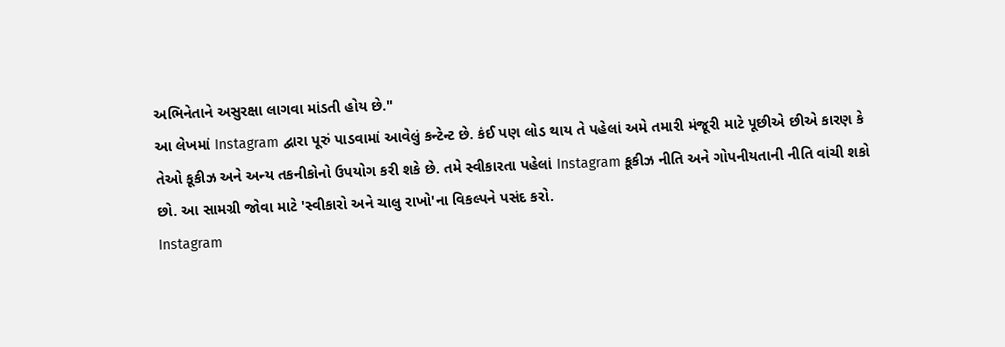અભિનેતાને અસુરક્ષા લાગવા માંડતી હોય છે."
આ લેખમાં Instagram દ્વારા પૂરું પાડવામાં આવેલું કન્ટેન્ટ છે. કંઈ પણ લોડ થાય તે પહેલાં અમે તમારી મંજૂરી માટે પૂછીએ છીએ કારણ કે તેઓ કૂકીઝ અને અન્ય તકનીકોનો ઉપયોગ કરી શકે છે. તમે સ્વીકારતા પહેલાં Instagram કૂકીઝ નીતિ અને ગોપનીયતાની નીતિ વાંચી શકો છો. આ સામગ્રી જોવા માટે 'સ્વીકારો અને ચાલુ રાખો'ના વિકલ્પને પસંદ કરો.
Instagram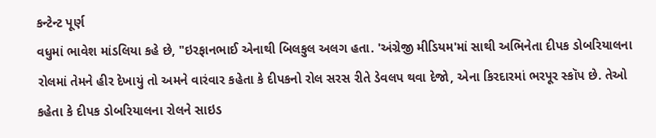કન્ટેન્ટ પૂર્ણ
વધુમાં ભાવેશ માંડલિયા કહે છે, "ઇરફાનભાઈ એનાથી બિલકુલ અલગ હતા. 'અંગ્રેજી મીડિયમ'માં સાથી અભિનેતા દીપક ડોબરિયાલના રોલમાં તેમને હીર દેખાયું તો અમને વારંવાર કહેતા કે દીપકનો રોલ સરસ રીતે ડેવલપ થવા દેજો, એના કિરદારમાં ભરપૂર સ્કૉપ છે. તેઓ કહેતા કે દીપક ડોબરિયાલના રોલને સાઇડ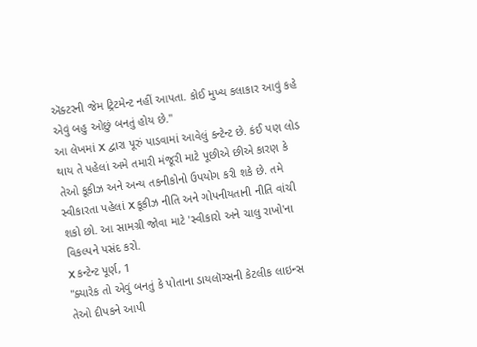ઍક્ટરની જેમ ટ્રિટમેન્ટ નહીં આપતા. કોઈ મુખ્ય કલાકાર આવું કહે એવું બહુ ઓછું બનતું હોય છે."
આ લેખમાં X દ્વારા પૂરું પાડવામાં આવેલું કન્ટેન્ટ છે. કંઈ પણ લોડ થાય તે પહેલાં અમે તમારી મંજૂરી માટે પૂછીએ છીએ કારણ કે તેઓ કૂકીઝ અને અન્ય તકનીકોનો ઉપયોગ કરી શકે છે. તમે સ્વીકારતા પહેલાં X કૂકીઝ નીતિ અને ગોપનીયતાની નીતિ વાંચી શકો છો. આ સામગ્રી જોવા માટે 'સ્વીકારો અને ચાલુ રાખો'ના વિકલ્પને પસંદ કરો.
X કન્ટેન્ટ પૂર્ણ, 1
"ક્યારેક તો એવું બનતું કે પોતાના ડાયલૉગ્સની કેટલીક લાઇન્સ તેઓ દીપકને આપી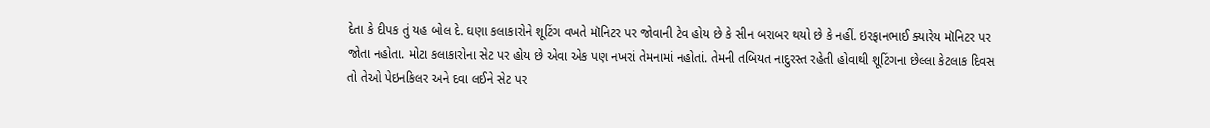દેતા કે દીપક તું યહ બોલ દે. ઘણા કલાકારોને શૂટિંગ વખતે મૉનિટર પર જોવાની ટેવ હોય છે કે સીન બરાબર થયો છે કે નહીં. ઇરફાનભાઈ ક્યારેય મૉનિટર પર જોતા નહોતા. મોટા કલાકારોના સેટ પર હોય છે એવા એક પણ નખરાં તેમનામાં નહોતાં. તેમની તબિયત નાદુરસ્ત રહેતી હોવાથી શૂટિંગના છેલ્લા કેટલાક દિવસ તો તેઓ પેઇનકિલર અને દવા લઈને સેટ પર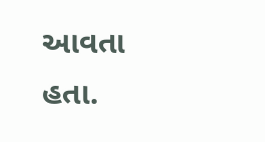આવતા હતા.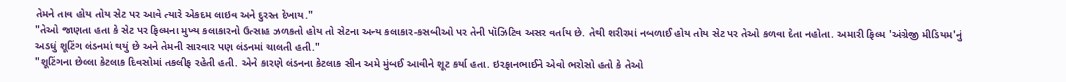તેમને તાવ હોય તોય સેટ પર આવે ત્યારે એકદમ લાઇવ અને દુરસ્ત દેખાય."
"તેઓ જાણતા હતા કે સેટ પર ફિલ્મના મુખ્ય કલાકારનો ઉત્સાહ ઝળકતો હોય તો સેટના અન્ય કલાકાર-કસબીઓ પર તેની પૉઝિટિવ અસર વર્તાય છે. તેથી શરીરમાં નબળાઈ હોય તોય સેટ પર તેઓ કળવા દેતા નહોતા. અમારી ફિલ્મ 'અંગ્રેજી મીડિયમ'નું અડધું શૂટિંગ લંડનમાં થયું છે અને તેમની સારવાર પણ લંડનમાં ચાલતી હતી."
"શૂટિંગના છેલ્લા કેટલાક દિવસોમાં તકલીફ રહેતી હતી. એને કારણે લંડનના કેટલાક સીન અમે મુંબઈ આવીને શૂટ કર્યા હતા. ઇરફાનભાઈને એવો ભરોસો હતો કે તેઓ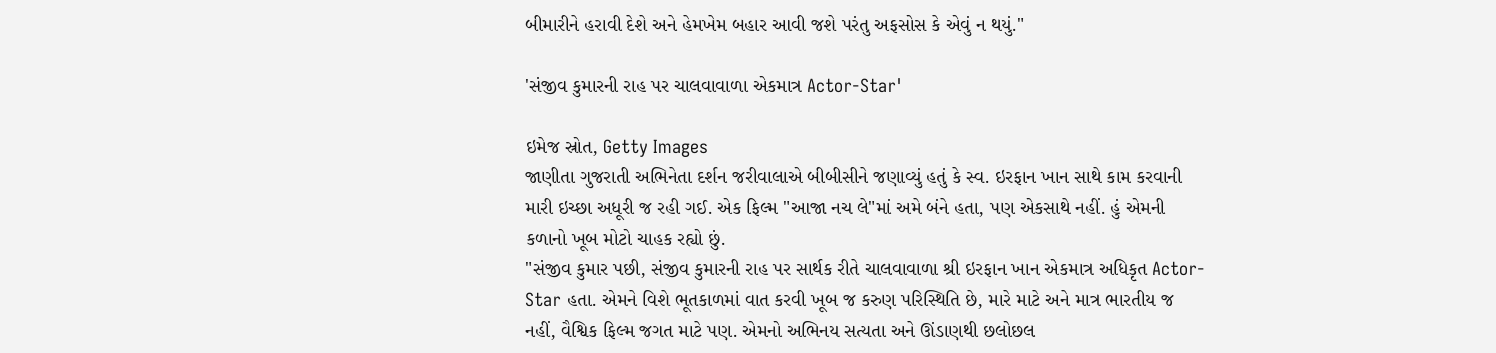બીમારીને હરાવી દેશે અને હેમખેમ બહાર આવી જશે પરંતુ અફસોસ કે એવું ન થયું."

'સંજીવ કુમારની રાહ પર ચાલવાવાળા એકમાત્ર Actor-Star'

ઇમેજ સ્રોત, Getty Images
જાણીતા ગુજરાતી અભિનેતા દર્શન જરીવાલાએ બીબીસીને જણાવ્યું હતું કે સ્વ. ઇરફાન ખાન સાથે કામ કરવાની મારી ઇચ્છા અધૂરી જ રહી ગઈ. એક ફિલ્મ "આજા નચ લે"માં અમે બંને હતા, પણ એકસાથે નહીં. હું એમની કળાનો ખૂબ મોટો ચાહક રહ્યો છું.
"સંજીવ કુમાર પછી, સંજીવ કુમારની રાહ પર સાર્થક રીતે ચાલવાવાળા શ્રી ઇરફાન ખાન એકમાત્ર અધિકૃત Actor-Star હતા. એમને વિશે ભૂતકાળમાં વાત કરવી ખૂબ જ કરુણ પરિસ્થિતિ છે, મારે માટે અને માત્ર ભારતીય જ નહીં, વૈશ્વિક ફિલ્મ જગત માટે પણ. એમનો અભિનય સત્યતા અને ઊંડાણથી છલોછલ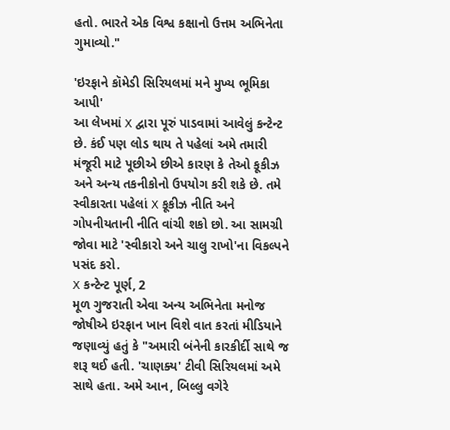હતો. ભારતે એક વિશ્વ કક્ષાનો ઉત્તમ અભિનેતા ગુમાવ્યો."

'ઇરફાને કૉમેડી સિરિયલમાં મને મુખ્ય ભૂમિકા આપી'
આ લેખમાં X દ્વારા પૂરું પાડવામાં આવેલું કન્ટેન્ટ છે. કંઈ પણ લોડ થાય તે પહેલાં અમે તમારી મંજૂરી માટે પૂછીએ છીએ કારણ કે તેઓ કૂકીઝ અને અન્ય તકનીકોનો ઉપયોગ કરી શકે છે. તમે સ્વીકારતા પહેલાં X કૂકીઝ નીતિ અને ગોપનીયતાની નીતિ વાંચી શકો છો. આ સામગ્રી જોવા માટે 'સ્વીકારો અને ચાલુ રાખો'ના વિકલ્પને પસંદ કરો.
X કન્ટેન્ટ પૂર્ણ, 2
મૂળ ગુજરાતી એવા અન્ય અભિનેતા મનોજ જોષીએ ઇરફાન ખાન વિશે વાત કરતાં મીડિયાને જણાવ્યું હતું કે "અમારી બંનેની કારકીર્દી સાથે જ શરૂ થઈ હતી. 'ચાણક્ય' ટીવી સિરિયલમાં અમે સાથે હતા. અમે આન, બિલ્લુ વગેરે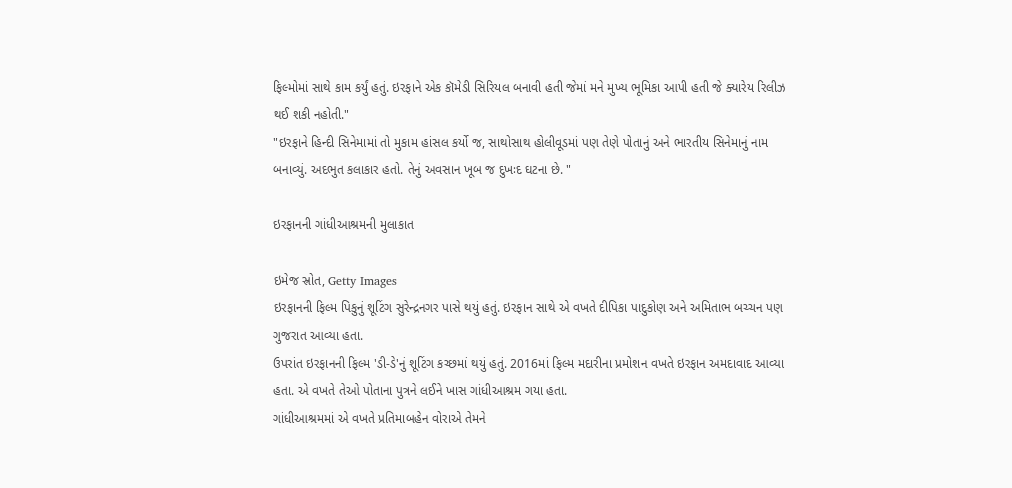ફિલ્મોમાં સાથે કામ કર્યું હતું. ઇરફાને એક કૉમેડી સિરિયલ બનાવી હતી જેમાં મને મુખ્ય ભૂમિકા આપી હતી જે ક્યારેય રિલીઝ થઈ શકી નહોતી."
"ઇરફાને હિન્દી સિનેમામાં તો મુકામ હાંસલ કર્યો જ, સાથોસાથ હોલીવૂડમાં પણ તેણે પોતાનું અને ભારતીય સિનેમાનું નામ બનાવ્યું. અદભુત કલાકાર હતો. તેનું અવસાન ખૂબ જ દુખઃદ ઘટના છે. "

ઇરફાનની ગાંધીઆશ્રમની મુલાકાત

ઇમેજ સ્રોત, Getty Images
ઇરફાનની ફિલ્મ પિકુનું શૂટિંગ સુરેન્દ્રનગર પાસે થયું હતું. ઇરફાન સાથે એ વખતે દીપિકા પાદુકોણ અને અમિતાભ બચ્ચન પણ ગુજરાત આવ્યા હતા.
ઉપરાંત ઇરફાનની ફિલ્મ 'ડી-ડે'નું શૂટિંગ કચ્છમાં થયું હતું. 2016માં ફિલ્મ મદારીના પ્રમોશન વખતે ઇરફાન અમદાવાદ આવ્યા હતા. એ વખતે તેઓ પોતાના પુત્રને લઈને ખાસ ગાંધીઆશ્રમ ગયા હતા.
ગાંધીઆશ્રમમાં એ વખતે પ્રતિમાબહેન વોરાએ તેમને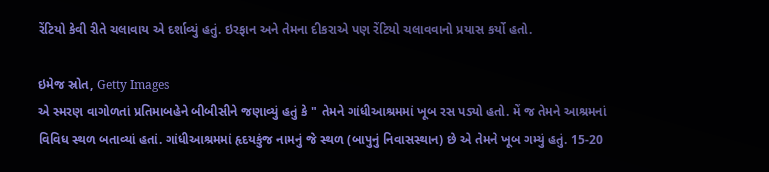રેંટિયો કેવી રીતે ચલાવાય એ દર્શાવ્યું હતું. ઇરફાન અને તેમના દીકરાએ પણ રેંટિયો ચલાવવાનો પ્રયાસ કર્યો હતો.

ઇમેજ સ્રોત, Getty Images
એ સ્મરણ વાગોળતાં પ્રતિમાબહેને બીબીસીને જણાવ્યું હતું કે " તેમને ગાંધીઆશ્રમમાં ખૂબ રસ પડ્યો હતો. મેં જ તેમને આશ્રમનાં વિવિધ સ્થળ બતાવ્યાં હતાં. ગાંધીઆશ્રમમાં હૃદયકુંજ નામનું જે સ્થળ (બાપુનું નિવાસસ્થાન) છે એ તેમને ખૂબ ગમ્યું હતું. 15-20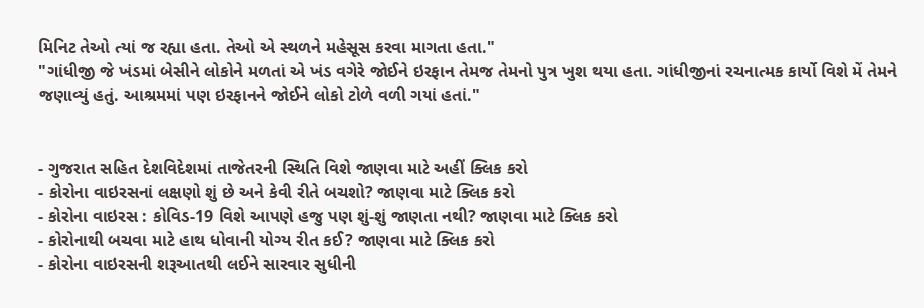મિનિટ તેઓ ત્યાં જ રહ્યા હતા. તેઓ એ સ્થળને મહેસૂસ કરવા માગતા હતા."
"ગાંધીજી જે ખંડમાં બેસીને લોકોને મળતાં એ ખંડ વગેરે જોઈને ઇરફાન તેમજ તેમનો પુત્ર ખુશ થયા હતા. ગાંધીજીનાં રચનાત્મક કાર્યો વિશે મેં તેમને જણાવ્યું હતું. આશ્રમમાં પણ ઇરફાનને જોઈને લોકો ટોળે વળી ગયાં હતાં."


- ગુજરાત સહિત દેશવિદેશમાં તાજેતરની સ્થિતિ વિશે જાણવા માટે અહીં ક્લિક કરો
- કોરોના વાઇરસનાં લક્ષણો શું છે અને કેવી રીતે બચશો? જાણવા માટે ક્લિક કરો
- કોરોના વાઇરસ : કોવિડ-19 વિશે આપણે હજુ પણ શું-શું જાણતા નથી? જાણવા માટે ક્લિક કરો
- કોરોનાથી બચવા માટે હાથ ધોવાની યોગ્ય રીત કઈ? જાણવા માટે ક્લિક કરો
- કોરોના વાઇરસની શરૂઆતથી લઈને સારવાર સુધીની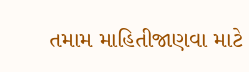તમામ માહિતીજાણવા માટે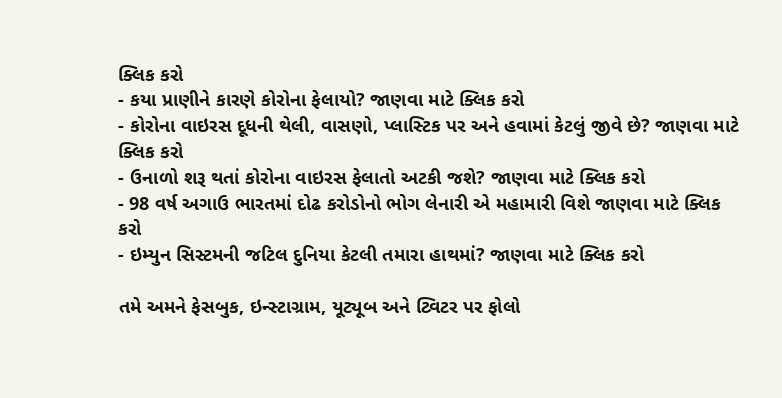ક્લિક કરો
- કયા પ્રાણીને કારણે કોરોના ફેલાયો? જાણવા માટે ક્લિક કરો
- કોરોના વાઇરસ દૂધની થેલી, વાસણો, પ્લાસ્ટિક પર અને હવામાં કેટલું જીવે છે? જાણવા માટે ક્લિક કરો
- ઉનાળો શરૂ થતાં કોરોના વાઇરસ ફેલાતો અટકી જશે? જાણવા માટે ક્લિક કરો
- 98 વર્ષ અગાઉ ભારતમાં દોઢ કરોડોનો ભોગ લેનારી એ મહામારી વિશે જાણવા માટે ક્લિક કરો
- ઇમ્યુન સિસ્ટમની જટિલ દુનિયા કેટલી તમારા હાથમાં? જાણવા માટે ક્લિક કરો

તમે અમને ફેસબુક, ઇન્સ્ટાગ્રામ, યૂટ્યૂબ અને ટ્વિટર પર ફોલો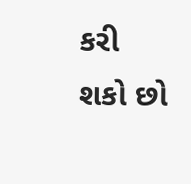કરી શકો છો